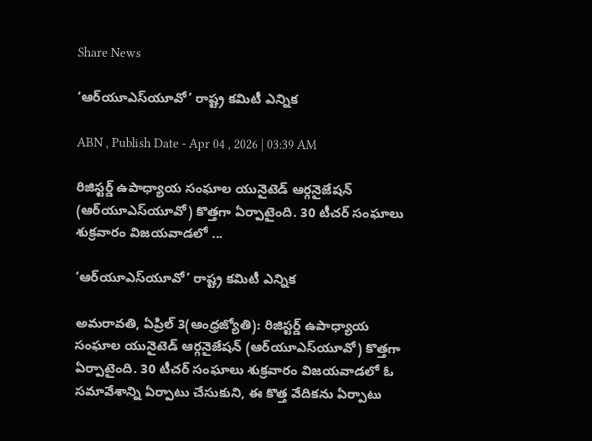Share News

‘ఆర్‌యూఎస్‌యూవో’ రాష్ట్ర కమిటీ ఎన్నిక

ABN , Publish Date - Apr 04 , 2026 | 03:39 AM

రిజిస్టర్డ్‌ ఉపాధ్యాయ సంఘాల యునైటెడ్‌ ఆర్గనైజేషన్‌ (ఆర్‌యూఎస్‌యూవో) కొత్తగా ఏర్పాటైంది. 30 టీచర్‌ సంఘాలు శుక్రవారం విజయవాడలో ...

‘ఆర్‌యూఎస్‌యూవో’ రాష్ట్ర కమిటీ ఎన్నిక

అమరావతి, ఏప్రిల్‌ 3(ఆంధ్రజ్యోతి): రిజిస్టర్డ్‌ ఉపాధ్యాయ సంఘాల యునైటెడ్‌ ఆర్గనైజేషన్‌ (ఆర్‌యూఎస్‌యూవో) కొత్తగా ఏర్పాటైంది. 30 టీచర్‌ సంఘాలు శుక్రవారం విజయవాడలో ఓ సమావేశాన్ని ఏర్పాటు చేసుకుని, ఈ కొత్త వేదికను ఏర్పాటు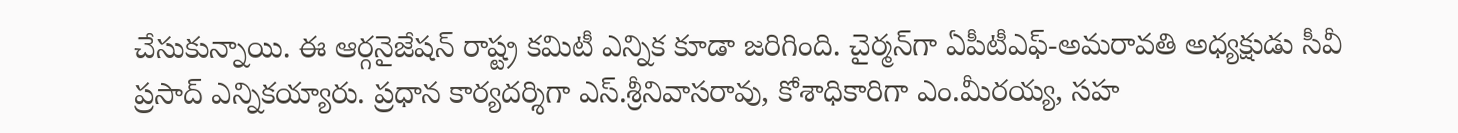చేసుకున్నాయి. ఈ ఆర్గనైజేషన్‌ రాష్ట్ర కమిటీ ఎన్నిక కూడా జరిగింది. చైర్మన్‌గా ఏపీటీఎఫ్-అమరావతి అధ్యక్షుడు సీవీ ప్రసాద్‌ ఎన్నికయ్యారు. ప్రధాన కార్యదర్శిగా ఎస్‌.శ్రీనివాసరావు, కోశాధికారిగా ఎం.మీరయ్య, సహ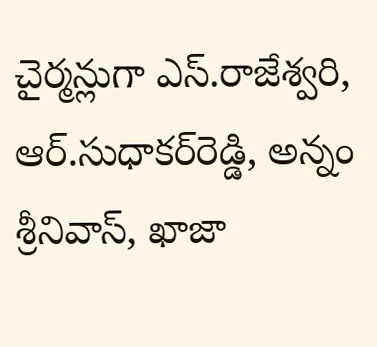చైర్మన్లుగా ఎస్‌.రాజేశ్వరి, ఆర్‌.సుధాకర్‌రెడ్డి, అన్నం శ్రీనివాస్‌, ఖాజా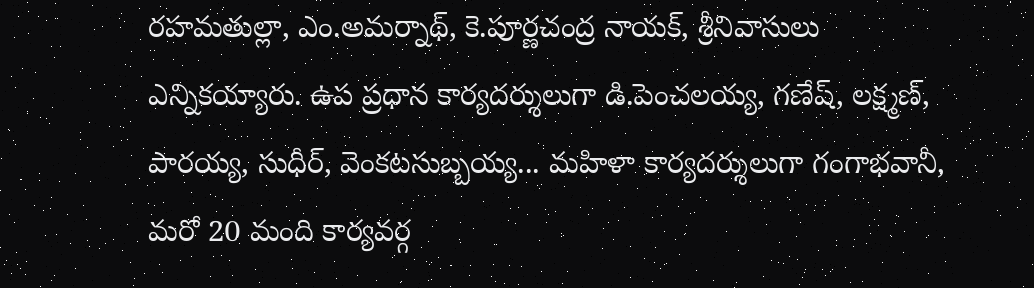రహమతుల్లా, ఎం.అమర్నాథ్‌, కె.పూర్ణచంద్ర నాయక్‌, శ్రీనివాసులు ఎన్నికయ్యారు. ఉప ప్రధాన కార్యదర్శులుగా డి.పెంచలయ్య, గణేష్‌, లక్ష్మణ్‌, పారయ్య, సుధీర్‌, వెంకటసుబ్బయ్య... మహిళా కార్యదర్శులుగా గంగాభవానీ, మరో 20 మంది కార్యవర్గ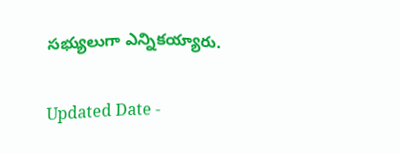సభ్యులుగా ఎన్నికయ్యారు.

Updated Date -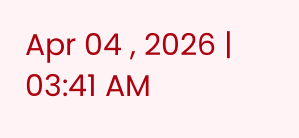Apr 04 , 2026 | 03:41 AM